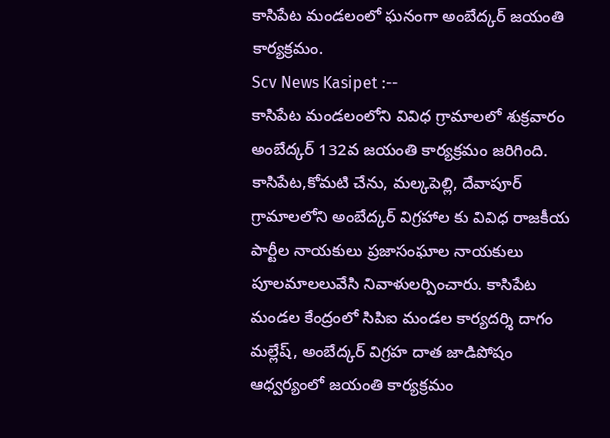కాసిపేట మండలంలో ఘనంగా అంబేద్కర్ జయంతి కార్యక్రమం.
Scv News Kasipet :--
కాసిపేట మండలంలోని వివిధ గ్రామాలలో శుక్రవారం అంబేద్కర్ 132వ జయంతి కార్యక్రమం జరిగింది. కాసిపేట,కోమటి చేను, మల్కపెల్లి, దేవాపూర్ గ్రామాలలోని అంబేద్కర్ విగ్రహాల కు వివిధ రాజకీయ పార్టీల నాయకులు ప్రజాసంఘాల నాయకులు పూలమాలలువేసి నివాళులర్పించారు. కాసిపేట మండల కేంద్రంలో సిపిఐ మండల కార్యదర్శి దాగం మల్లేష్, అంబేద్కర్ విగ్రహ దాత జాడిపోషం ఆధ్వర్యంలో జయంతి కార్యక్రమం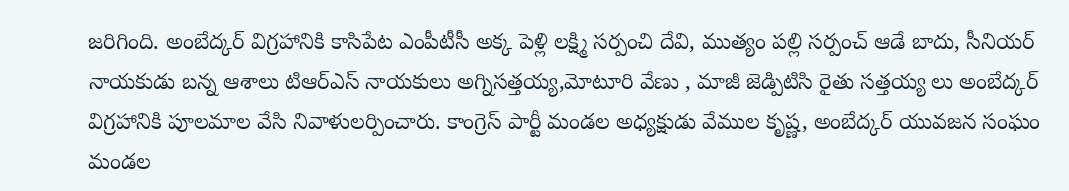జరిగింది. అంబేద్కర్ విగ్రహానికి కాసిపేట ఎంపీటీసీ అక్క పెళ్లి లక్ష్మి సర్పంచి దేవి, ముత్యం పల్లి సర్పంచ్ ఆడే బాదు, సీనియర్ నాయకుడు బన్న ఆశాలు టిఆర్ఎస్ నాయకులు అగ్నిసత్తయ్య,మోటూరి వేణు , మాజీ జెడ్పిటిసి రైతు సత్తయ్య లు అంబేద్కర్ విగ్రహానికి పూలమాల వేసి నివాళులర్పించారు. కాంగ్రెస్ పార్టీ మండల అధ్యక్షుడు వేముల కృష్ణ, అంబేద్కర్ యువజన సంఘం మండల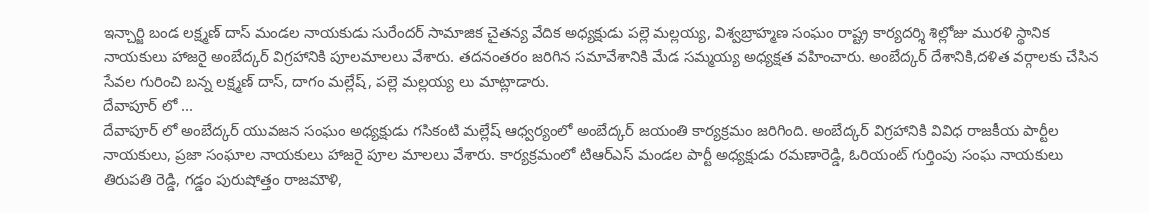ఇన్చార్జి బండ లక్ష్మణ్ దాస్ మండల నాయకుడు సురేందర్ సామాజిక చైతన్య వేదిక అధ్యక్షుడు పల్లె మల్లయ్య, విశ్వబ్రాహ్మణ సంఘం రాష్ట్ర కార్యదర్శి శిల్లోజు మురళి స్థానిక నాయకులు హాజరై అంబేద్కర్ విగ్రహానికి పూలమాలలు వేశారు. తదనంతరం జరిగిన సమావేశానికి మేడ సమ్మయ్య అధ్యక్షత వహించారు. అంబేద్కర్ దేశానికి,దళిత వర్గాలకు చేసిన సేవల గురించి బన్న లక్ష్మణ్ దాస్, దాగం మల్లేష్, పల్లె మల్లయ్య లు మాట్లాడారు.
దేవాపూర్ లో ...
దేవాపూర్ లో అంబేద్కర్ యువజన సంఘం అధ్యక్షుడు గసికంటి మల్లేష్ ఆధ్వర్యంలో అంబేద్కర్ జయంతి కార్యక్రమం జరిగింది. అంబేద్కర్ విగ్రహానికి వివిధ రాజకీయ పార్టీల నాయకులు, ప్రజా సంఘాల నాయకులు హాజరై పూల మాలలు వేశారు. కార్యక్రమంలో టిఆర్ఎస్ మండల పార్టీ అధ్యక్షుడు రమణారెడ్డి, ఓరియంట్ గుర్తింపు సంఘ నాయకులు తిరుపతి రెడ్డి, గడ్డం పురుషోత్తం రాజమౌళి,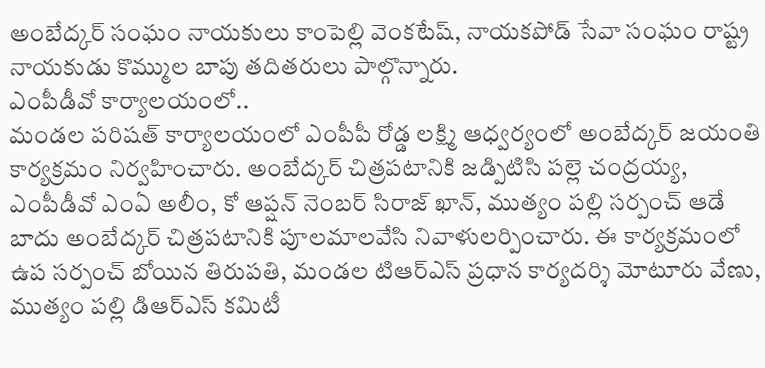అంబేద్కర్ సంఘం నాయకులు కాంపెల్లి వెంకటేష్, నాయకపోడ్ సేవా సంఘం రాష్ట్ర నాయకుడు కొమ్ముల బాపు తదితరులు పాల్గొన్నారు.
ఎంపీడీవో కార్యాలయంలో..
మండల పరిషత్ కార్యాలయంలో ఎంపీపీ రోడ్డ లక్ష్మి ఆధ్వర్యంలో అంబేద్కర్ జయంతి కార్యక్రమం నిర్వహించారు. అంబేద్కర్ చిత్రపటానికి జడ్పిటిసి పల్లె చంద్రయ్య, ఎంపీడీవో ఎంఏ అలీం, కో ఆప్షన్ నెంబర్ సిరాజ్ ఖాన్, ముత్యం పల్లి సర్పంచ్ ఆడే బాదు అంబేద్కర్ చిత్రపటానికి పూలమాలవేసి నివాళులర్పించారు. ఈ కార్యక్రమంలో ఉప సర్పంచ్ బోయిన తిరుపతి, మండల టిఆర్ఎస్ ప్రధాన కార్యదర్శి మోటూరు వేణు, ముత్యం పల్లి డిఆర్ఎస్ కమిటీ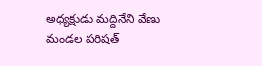అధ్యక్షుడు మద్దినేని వేణు మండల పరిషత్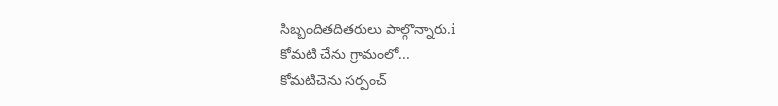సిబ్బందితదితరులు పాల్గొన్నారు.i
కోమటి చేను గ్రామంలో...
కోమటిచెను సర్పంచ్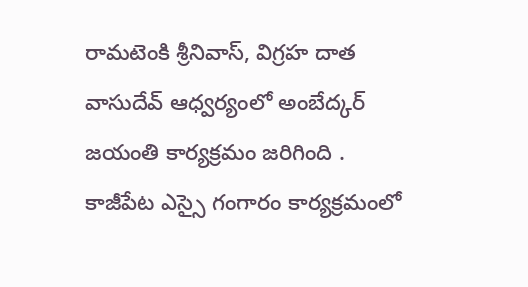రామటెంకి శ్రీనివాస్, విగ్రహ దాత వాసుదేవ్ ఆధ్వర్యంలో అంబేద్కర్ జయంతి కార్యక్రమం జరిగింది . కాజీపేట ఎస్సై గంగారం కార్యక్రమంలో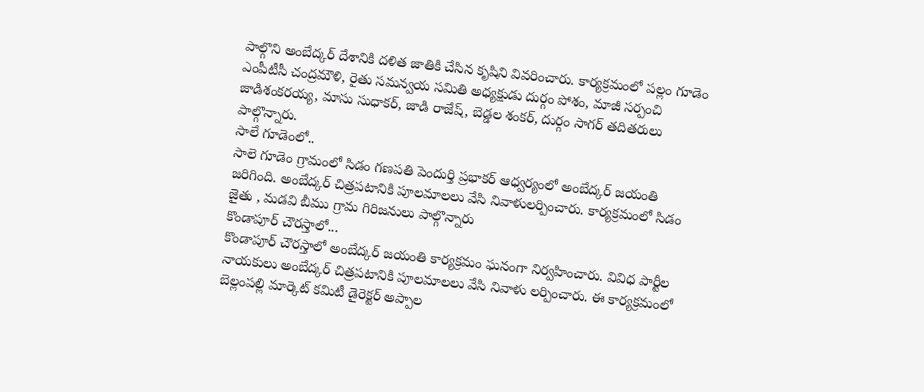పాల్గొని అంబేద్కర్ దేశానికి దళిత జాతికి చేసిన కృషిని వివరించారు. కార్యక్రమంలో పల్లం గూడెం ఎంపీటీసీ చంద్రమౌళి, రైతు సమన్వయ సమితి అధ్యక్షుడు దుర్గం పోశం, మాజీ సర్పంచి జాడిశంకరయ్య, మాసు సుధాకర్, జాడి రాజేష్, బెడ్డల శంకర్, దుర్గం సాగర్ తదితరులు పాల్గొన్నారు.
సాలే గూడెంలో..
సాలె గూడెం గ్రామంలో సిడం గణపతి పెందుర్తి ప్రభాకర్ ఆధ్వర్యంలో అంబేద్కర్ జయంతి జరిగింది. అంబేద్కర్ చిత్రపటానికి పూలమాలలు వేసి నివాళులర్పించారు. కార్యక్రమంలో సిడం జైతు , మడవి బీము గ్రామ గిరిజనులు పాల్గొన్నారు
కొండాపూర్ చౌరస్తాలో...
కొండాపూర్ చౌరస్తాలో అంబేద్కర్ జయంతి కార్యక్రమం ఘనంగా నిర్వహించారు. వివిధ పార్టీల నాయకులు అంబేద్కర్ చిత్రపటానికి పూలమాలలు వేసి నివాళు లర్పించారు. ఈ కార్యక్రమంలో బెల్లంపల్లి మార్కెట్ కమిటీ డైరెక్టర్ అప్పాల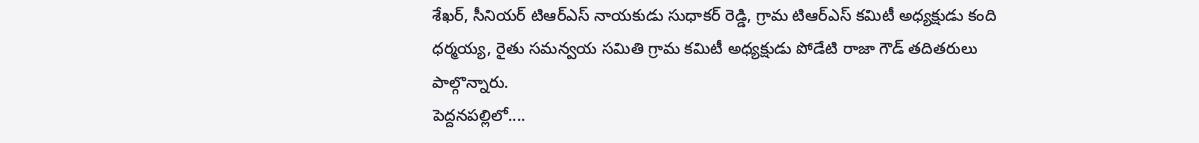శేఖర్, సీనియర్ టిఆర్ఎస్ నాయకుడు సుధాకర్ రెడ్డి, గ్రామ టిఆర్ఎస్ కమిటీ అధ్యక్షుడు కంది ధర్మయ్య, రైతు సమన్వయ సమితి గ్రామ కమిటీ అధ్యక్షుడు పోడేటి రాజా గౌడ్ తదితరులు పాల్గొన్నారు.
పెద్దనపల్లిలో....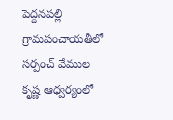పెద్దనపల్లి గ్రామపంచాయతీలో సర్పంచ్ వేముల కృష్ణ ఆధ్వర్యంలో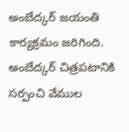అంబేద్కర్ జయంతి కార్యక్రమం జరిగింది. అంబేద్కర్ చిత్రపటానికి సర్పంచి వేముల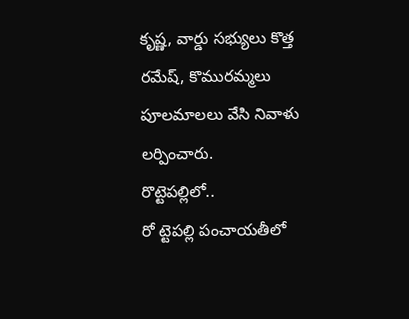కృష్ణ, వార్డు సభ్యులు కొత్త రమేష్, కొమురమ్మలు పూలమాలలు వేసి నివాళు లర్పించారు.
రొట్టెపల్లిలో..
రో ట్టెపల్లి పంచాయతీలో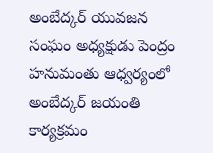అంబేద్కర్ యువజన సంఘం అధ్యక్షుడు పెంద్రం హనుమంతు ఆధ్వర్యంలో అంబేద్కర్ జయంతి కార్యక్రమం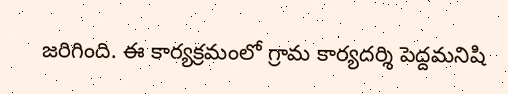జరిగింది. ఈ కార్యక్రమంలో గ్రామ కార్యదర్శి పెద్దమనిషి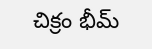చిక్రం భీమ్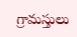గ్రామస్తులు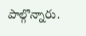పాల్గొన్నారు.